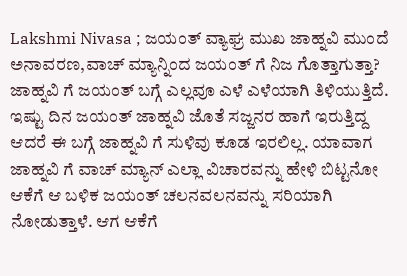Lakshmi Nivasa ; ಜಯಂತ್ ವ್ಯಾಘ್ರ ಮುಖ ಜಾಹ್ನವಿ ಮುಂದೆ ಅನಾವರಣ,ವಾಚ್ ಮ್ಯಾನ್ನಿಂದ ಜಯಂತ್ ಗೆ ನಿಜ ಗೊತ್ತಾಗುತ್ತಾ?
ಜಾಹ್ನವಿ ಗೆ ಜಯಂತ್ ಬಗ್ಗೆ ಎಲ್ಲವೂ ಎಳೆ ಎಳೆಯಾಗಿ ತಿಳಿಯುತ್ತಿದೆ. ಇಷ್ಟು ದಿನ ಜಯಂತ್ ಜಾಹ್ನವಿ ಜೊತೆ ಸಜ್ಜನರ ಹಾಗೆ ಇರುತ್ತಿದ್ದ ಆದರೆ ಈ ಬಗ್ಗೆ ಜಾಹ್ನವಿ ಗೆ ಸುಳಿವು ಕೂಡ ಇರಲಿಲ್ಲ. ಯಾವಾಗ ಜಾಹ್ನವಿ ಗೆ ವಾಚ್ ಮ್ಯಾನ್ ಎಲ್ಲಾ ವಿಚಾರವನ್ನು ಹೇಳಿ ಬಿಟ್ಟನೋ ಆಕೆಗೆ ಆ ಬಳಿಕ ಜಯಂತ್ ಚಲನವಲನವನ್ನು ಸರಿಯಾಗಿ ನೋಡುತ್ತಾಳೆ. ಆಗ ಆಕೆಗೆ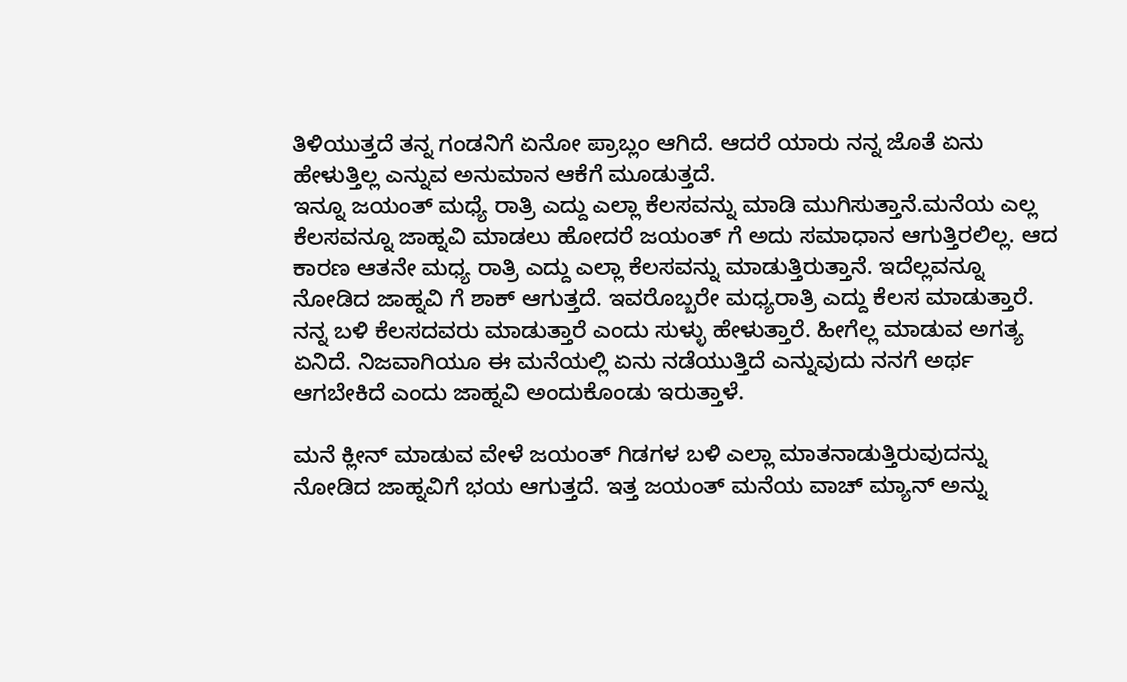ತಿಳಿಯುತ್ತದೆ ತನ್ನ ಗಂಡನಿಗೆ ಏನೋ ಪ್ರಾಬ್ಲಂ ಆಗಿದೆ. ಆದರೆ ಯಾರು ನನ್ನ ಜೊತೆ ಏನು ಹೇಳುತ್ತಿಲ್ಲ ಎನ್ನುವ ಅನುಮಾನ ಆಕೆಗೆ ಮೂಡುತ್ತದೆ.
ಇನ್ನೂ ಜಯಂತ್ ಮಧ್ಯೆ ರಾತ್ರಿ ಎದ್ದು ಎಲ್ಲಾ ಕೆಲಸವನ್ನು ಮಾಡಿ ಮುಗಿಸುತ್ತಾನೆ.ಮನೆಯ ಎಲ್ಲ ಕೆಲಸವನ್ನೂ ಜಾಹ್ನವಿ ಮಾಡಲು ಹೋದರೆ ಜಯಂತ್ ಗೆ ಅದು ಸಮಾಧಾನ ಆಗುತ್ತಿರಲಿಲ್ಲ. ಆದ ಕಾರಣ ಆತನೇ ಮಧ್ಯ ರಾತ್ರಿ ಎದ್ದು ಎಲ್ಲಾ ಕೆಲಸವನ್ನು ಮಾಡುತ್ತಿರುತ್ತಾನೆ. ಇದೆಲ್ಲವನ್ನೂ ನೋಡಿದ ಜಾಹ್ನವಿ ಗೆ ಶಾಕ್ ಆಗುತ್ತದೆ. ಇವರೊಬ್ಬರೇ ಮಧ್ಯರಾತ್ರಿ ಎದ್ದು ಕೆಲಸ ಮಾಡುತ್ತಾರೆ. ನನ್ನ ಬಳಿ ಕೆಲಸದವರು ಮಾಡುತ್ತಾರೆ ಎಂದು ಸುಳ್ಳು ಹೇಳುತ್ತಾರೆ. ಹೀಗೆಲ್ಲ ಮಾಡುವ ಅಗತ್ಯ ಏನಿದೆ. ನಿಜವಾಗಿಯೂ ಈ ಮನೆಯಲ್ಲಿ ಏನು ನಡೆಯುತ್ತಿದೆ ಎನ್ನುವುದು ನನಗೆ ಅರ್ಥ ಆಗಬೇಕಿದೆ ಎಂದು ಜಾಹ್ನವಿ ಅಂದುಕೊಂಡು ಇರುತ್ತಾಳೆ.

ಮನೆ ಕ್ಲೀನ್ ಮಾಡುವ ವೇಳೆ ಜಯಂತ್ ಗಿಡಗಳ ಬಳಿ ಎಲ್ಲಾ ಮಾತನಾಡುತ್ತಿರುವುದನ್ನು ನೋಡಿದ ಜಾಹ್ನವಿಗೆ ಭಯ ಆಗುತ್ತದೆ. ಇತ್ತ ಜಯಂತ್ ಮನೆಯ ವಾಚ್ ಮ್ಯಾನ್ ಅನ್ನು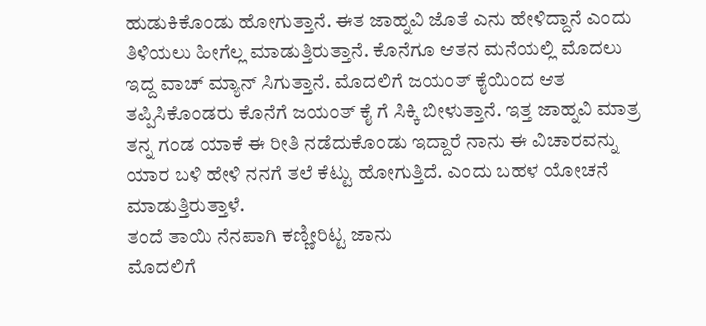ಹುಡುಕಿಕೊಂಡು ಹೋಗುತ್ತಾನೆ. ಈತ ಜಾಹ್ನವಿ ಜೊತೆ ಎನು ಹೇಳಿದ್ದಾನೆ ಎಂದು ತಿಳಿಯಲು ಹೀಗೆಲ್ಲ ಮಾಡುತ್ತಿರುತ್ತಾನೆ. ಕೊನೆಗೂ ಆತನ ಮನೆಯಲ್ಲಿ ಮೊದಲು ಇದ್ದ ವಾಚ್ ಮ್ಯಾನ್ ಸಿಗುತ್ತಾನೆ. ಮೊದಲಿಗೆ ಜಯಂತ್ ಕೈಯಿಂದ ಆತ ತಪ್ಪಿಸಿಕೊಂಡರು ಕೊನೆಗೆ ಜಯಂತ್ ಕೈ ಗೆ ಸಿಕ್ಕಿ ಬೀಳುತ್ತಾನೆ. ಇತ್ತ ಜಾಹ್ನವಿ ಮಾತ್ರ ತನ್ನ ಗಂಡ ಯಾಕೆ ಈ ರೀತಿ ನಡೆದುಕೊಂಡು ಇದ್ದಾರೆ ನಾನು ಈ ವಿಚಾರವನ್ನು ಯಾರ ಬಳಿ ಹೇಳಿ ನನಗೆ ತಲೆ ಕೆಟ್ಟು ಹೋಗುತ್ತಿದೆ. ಎಂದು ಬಹಳ ಯೋಚನೆ ಮಾಡುತ್ತಿರುತ್ತಾಳೆ.
ತಂದೆ ತಾಯಿ ನೆನಪಾಗಿ ಕಣ್ಣೀರಿಟ್ಟ ಜಾನು
ಮೊದಲಿಗೆ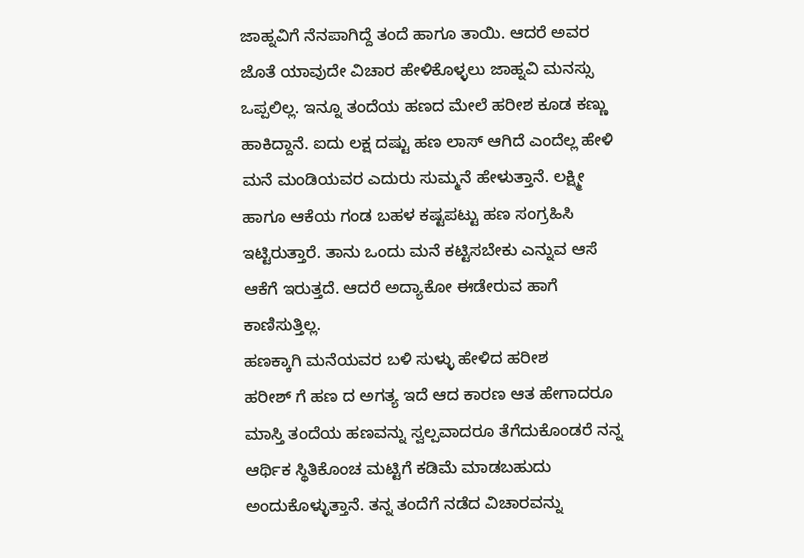ಜಾಹ್ನವಿಗೆ ನೆನಪಾಗಿದ್ದೆ ತಂದೆ ಹಾಗೂ ತಾಯಿ. ಆದರೆ ಅವರ ಜೊತೆ ಯಾವುದೇ ವಿಚಾರ ಹೇಳಿಕೊಳ್ಳಲು ಜಾಹ್ನವಿ ಮನಸ್ಸು ಒಪ್ಪಲಿಲ್ಲ. ಇನ್ನೂ ತಂದೆಯ ಹಣದ ಮೇಲೆ ಹರೀಶ ಕೂಡ ಕಣ್ಣು ಹಾಕಿದ್ದಾನೆ. ಐದು ಲಕ್ಷ ದಷ್ಟು ಹಣ ಲಾಸ್ ಆಗಿದೆ ಎಂದೆಲ್ಲ ಹೇಳಿ ಮನೆ ಮಂಡಿಯವರ ಎದುರು ಸುಮ್ಮನೆ ಹೇಳುತ್ತಾನೆ. ಲಕ್ಷ್ಮೀ ಹಾಗೂ ಆಕೆಯ ಗಂಡ ಬಹಳ ಕಷ್ಟಪಟ್ಟು ಹಣ ಸಂಗ್ರಹಿಸಿ ಇಟ್ಟಿರುತ್ತಾರೆ. ತಾನು ಒಂದು ಮನೆ ಕಟ್ಟಿಸಬೇಕು ಎನ್ನುವ ಆಸೆ ಆಕೆಗೆ ಇರುತ್ತದೆ. ಆದರೆ ಅದ್ಯಾಕೋ ಈಡೇರುವ ಹಾಗೆ ಕಾಣಿಸುತ್ತಿಲ್ಲ.
ಹಣಕ್ಕಾಗಿ ಮನೆಯವರ ಬಳಿ ಸುಳ್ಳು ಹೇಳಿದ ಹರೀಶ
ಹರೀಶ್ ಗೆ ಹಣ ದ ಅಗತ್ಯ ಇದೆ ಆದ ಕಾರಣ ಆತ ಹೇಗಾದರೂ ಮಾಸ್ತಿ ತಂದೆಯ ಹಣವನ್ನು ಸ್ವಲ್ಪವಾದರೂ ತೆಗೆದುಕೊಂಡರೆ ನನ್ನ ಆರ್ಥಿಕ ಸ್ಥಿತಿಕೊಂಚ ಮಟ್ಟಿಗೆ ಕಡಿಮೆ ಮಾಡಬಹುದು ಅಂದುಕೊಳ್ಳುತ್ತಾನೆ. ತನ್ನ ತಂದೆಗೆ ನಡೆದ ವಿಚಾರವನ್ನು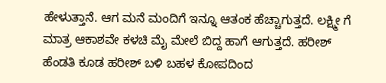ಹೇಳುತ್ತಾನೆ. ಆಗ ಮನೆ ಮಂದಿಗೆ ಇನ್ನೂ ಆತಂಕ ಹೆಚ್ಚಾಗುತ್ತದೆ. ಲಕ್ಷ್ಮೀ ಗೆ ಮಾತ್ರ ಆಕಾಶವೇ ಕಳಚಿ ಮೈ ಮೇಲೆ ಬಿದ್ದ ಹಾಗೆ ಆಗುತ್ತದೆ. ಹರೀಶ್ ಹೆಂಡತಿ ಕೂಡ ಹರೀಶ್ ಬಳಿ ಬಹಳ ಕೋಪದಿಂದ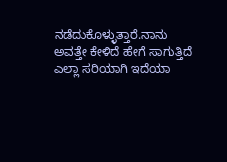ನಡೆದುಕೊಳ್ಳುತ್ತಾರೆ.ನಾನು ಅವತ್ತೇ ಕೇಳಿದೆ ಹೇಗೆ ಸಾಗುತ್ತಿದೆ ಎಲ್ಲಾ ಸರಿಯಾಗಿ ಇದೆಯಾ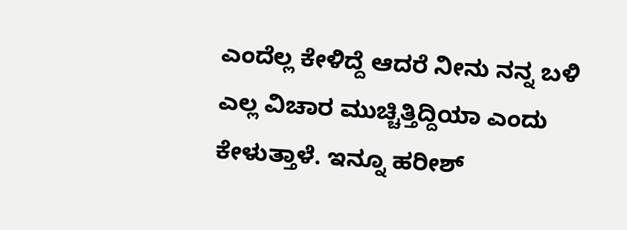ಎಂದೆಲ್ಲ ಕೇಳಿದ್ದೆ ಆದರೆ ನೀನು ನನ್ನ ಬಳಿ ಎಲ್ಲ ವಿಚಾರ ಮುಚ್ಚಿತ್ತಿದ್ದಿಯಾ ಎಂದು ಕೇಳುತ್ತಾಳೆ. ಇನ್ನೂ ಹರೀಶ್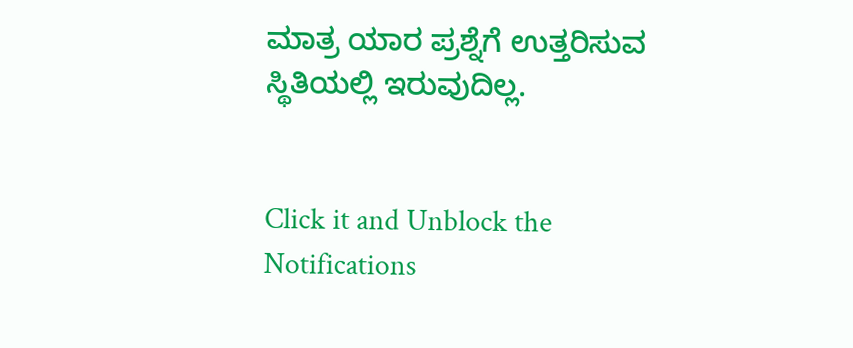ಮಾತ್ರ ಯಾರ ಪ್ರಶ್ನೆಗೆ ಉತ್ತರಿಸುವ ಸ್ಥಿತಿಯಲ್ಲಿ ಇರುವುದಿಲ್ಲ.


Click it and Unblock the Notifications